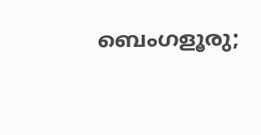ബെംഗളൂരു;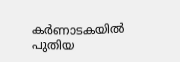കർണാടകയിൽ പുതിയ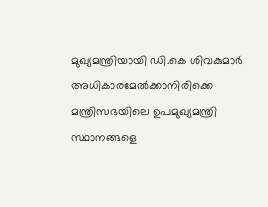മുഖ്യമന്ത്രിയായി ഡി.കെ ശിവകുമാർ അധികാരമേൽക്കാനിരിക്കെ മന്ത്രിസഭയിലെ ഉപമുഖ്യമന്ത്രി സ്ഥാനങ്ങളെ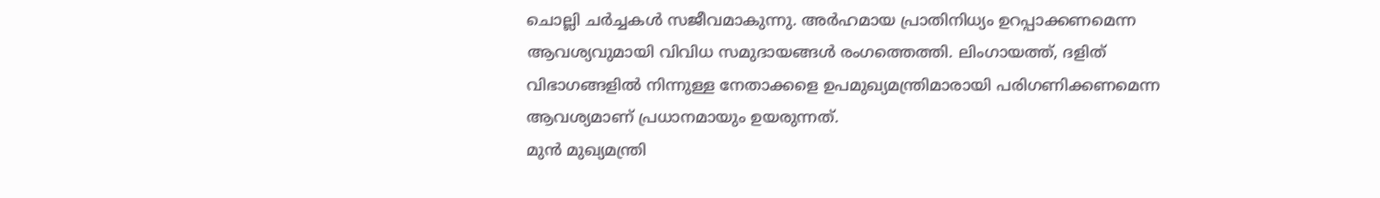ചൊല്ലി ചർച്ചകൾ സജീവമാകുന്നു. അർഹമായ പ്രാതിനിധ്യം ഉറപ്പാക്കണമെന്ന ആവശ്യവുമായി വിവിധ സമുദായങ്ങൾ രംഗത്തെത്തി. ലിംഗായത്ത്, ദളിത് വിഭാഗങ്ങളിൽ നിന്നുള്ള നേതാക്കളെ ഉപമുഖ്യമന്ത്രിമാരായി പരിഗണിക്കണമെന്ന ആവശ്യമാണ് പ്രധാനമായും ഉയരുന്നത്.
മുൻ മുഖ്യമന്ത്രി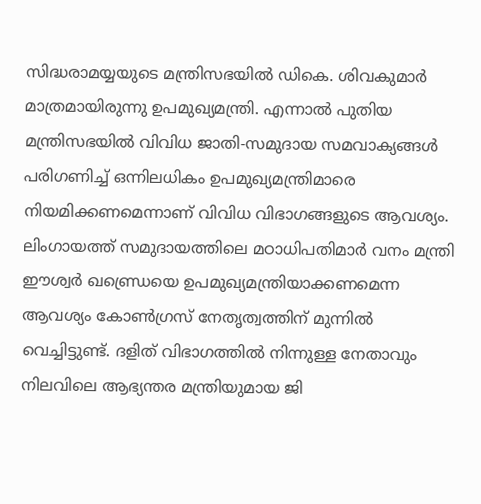സിദ്ധരാമയ്യയുടെ മന്ത്രിസഭയിൽ ഡികെ. ശിവകുമാർ മാത്രമായിരുന്നു ഉപമുഖ്യമന്ത്രി. എന്നാൽ പുതിയ മന്ത്രിസഭയിൽ വിവിധ ജാതി-സമുദായ സമവാക്യങ്ങൾ പരിഗണിച്ച് ഒന്നിലധികം ഉപമുഖ്യമന്ത്രിമാരെ നിയമിക്കണമെന്നാണ് വിവിധ വിഭാഗങ്ങളുടെ ആവശ്യം.
ലിംഗായത്ത് സമുദായത്തിലെ മഠാധിപതിമാർ വനം മന്ത്രി ഈശ്വർ ഖണ്ഡ്രെയെ ഉപമുഖ്യമന്ത്രിയാക്കണമെന്ന ആവശ്യം കോൺഗ്രസ് നേതൃത്വത്തിന് മുന്നിൽ വെച്ചിട്ടുണ്ട്. ദളിത് വിഭാഗത്തിൽ നിന്നുള്ള നേതാവും നിലവിലെ ആഭ്യന്തര മന്ത്രിയുമായ ജി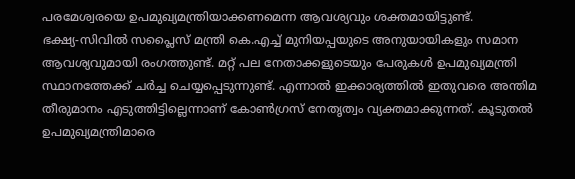പരമേശ്വരയെ ഉപമുഖ്യമന്ത്രിയാക്കണമെന്ന ആവശ്യവും ശക്തമായിട്ടുണ്ട്.
ഭക്ഷ്യ-സിവിൽ സപ്ലൈസ് മന്ത്രി കെ.എച്ച് മുനിയപ്പയുടെ അനുയായികളും സമാന ആവശ്യവുമായി രംഗത്തുണ്ട്. മറ്റ് പല നേതാക്കളുടെയും പേരുകൾ ഉപമുഖ്യമന്ത്രി സ്ഥാനത്തേക്ക് ചർച്ച ചെയ്യപ്പെടുന്നുണ്ട്. എന്നാൽ ഇക്കാര്യത്തിൽ ഇതുവരെ അന്തിമ തീരുമാനം എടുത്തിട്ടില്ലെന്നാണ് കോൺഗ്രസ് നേതൃത്വം വ്യക്തമാക്കുന്നത്. കൂടുതൽ ഉപമുഖ്യമന്ത്രിമാരെ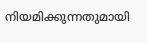നിയമിക്കുന്നതുമായി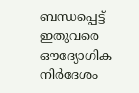ബന്ധപ്പെട്ട് ഇതുവരെ ഔദ്യോഗിക നിർദേശം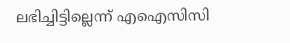ലഭിച്ചിട്ടില്ലെന്ന് എഐസിസി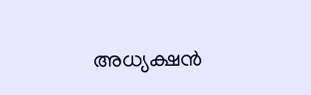അധ്യക്ഷൻ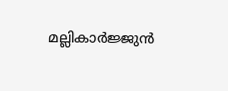മല്ലികാർജ്ജുൻ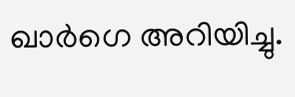ഖാർഗെ അറിയിച്ചു.